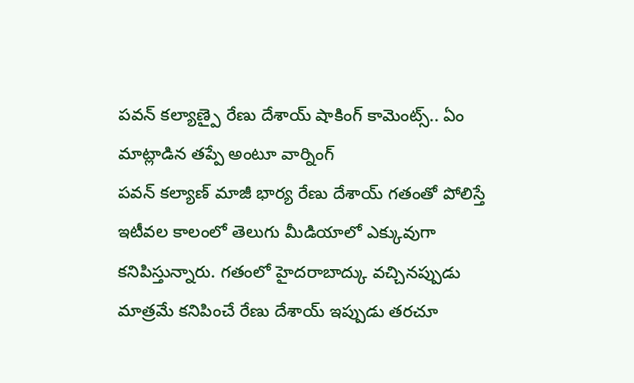పవన్ కల్యాణ్పై రేణు దేశాయ్ షాకింగ్ కామెంట్స్.. ఏం మాట్లాడిన తప్పే అంటూ వార్నింగ్
పవన్ కల్యాణ్ మాజీ భార్య రేణు దేశాయ్ గతంతో పోలిస్తే ఇటీవల కాలంలో తెలుగు మీడియాలో ఎక్కువుగా కనిపిస్తున్నారు. గతంలో హైదరాబాద్కు వచ్చినప్పుడు మాత్రమే కనిపించే రేణు దేశాయ్ ఇప్పుడు తరచూ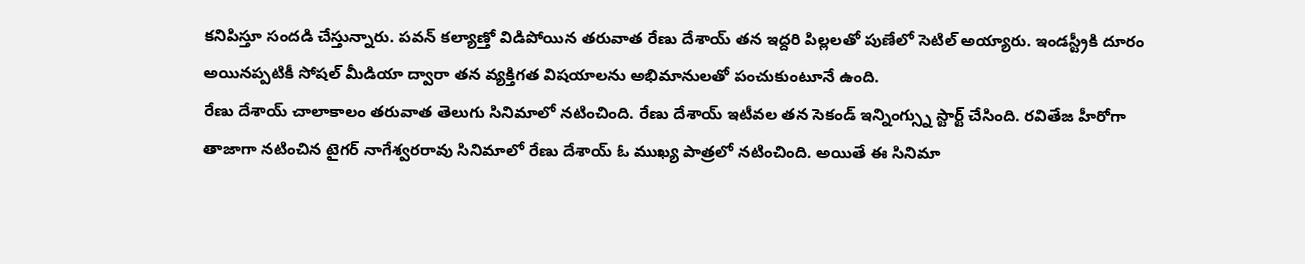కనిపిస్తూ సందడి చేస్తున్నారు. పవన్ కల్యాణ్తో విడిపోయిన తరువాత రేణు దేశాయ్ తన ఇద్దరి పిల్లలతో పుణేలో సెటిల్ అయ్యారు. ఇండస్ట్రీకి దూరం అయినప్పటికీ సోషల్ మీడియా ద్వారా తన వ్యక్తిగత విషయాలను అభిమానులతో పంచుకుంటూనే ఉంది.
రేణు దేశాయ్ చాలాకాలం తరువాత తెలుగు సినిమాలో నటించింది. రేణు దేశాయ్ ఇటీవల తన సెకండ్ ఇన్నింగ్స్ను స్టార్ట్ చేసింది. రవితేజ హీరోగా తాజాగా నటించిన టైగర్ నాగేశ్వరరావు సినిమాలో రేణు దేశాయ్ ఓ ముఖ్య పాత్రలో నటించింది. అయితే ఈ సినిమా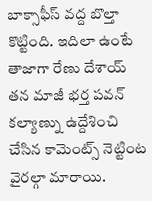బాక్సాఫీస్ వద్ద బొల్తా కొట్టింది. ఇదిలా ఉంటే తాజాగా రేణు దేశాయ్ తన మాజీ భర్త పవన్ కల్యాణ్ను ఉద్దేశించి చేసిన కామెంట్స్ నెట్టింట వైరల్గా మారాయి.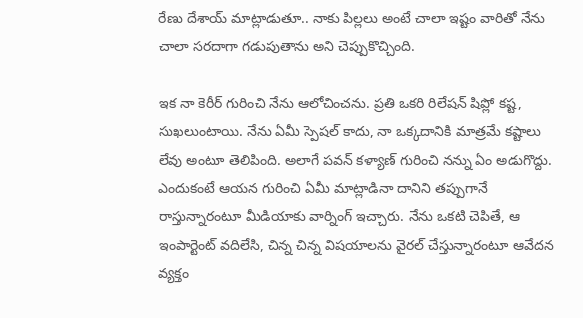రేణు దేశాయ్ మాట్లాడుతూ.. నాకు పిల్లలు అంటే చాలా ఇష్టం వారితో నేను చాలా సరదాగా గడుపుతాను అని చెప్పుకొచ్చింది.

ఇక నా కెరీర్ గురించి నేను ఆలోచించను. ప్రతి ఒకరి రిలేషన్ షిప్లో కష్ట, సుఖలుంటాయి. నేను ఏమీ స్పెషల్ కాదు, నా ఒక్కదానికి మాత్రమే కష్టాలు లేవు అంటూ తెలిపింది. అలాగే పవన్ కళ్యాణ్ గురించి నన్ను ఏం అడుగొద్దు. ఎందుకంటే ఆయన గురించి ఏమీ మాట్లాడినా దానిని తప్పుగానే రాస్తున్నారంటూ మీడియాకు వార్నింగ్ ఇచ్చారు. నేను ఒకటి చెపితే, ఆ ఇంపార్టెంట్ వదిలేసి, చిన్న చిన్న విషయాలను వైరల్ చేస్తున్నారంటూ ఆవేదన వ్యక్తం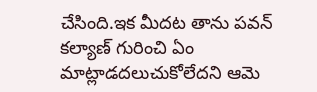చేసింది.ఇక మీదట తాను పవన్ కల్యాణ్ గురించి ఏం మాట్లాడదలుచుకోలేదని ఆమె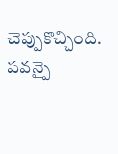చెప్పుకొచ్చింది. పవన్పై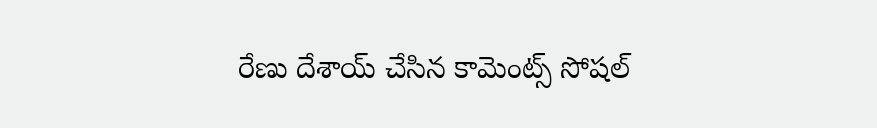రేణు దేశాయ్ చేసిన కామెంట్స్ సోషల్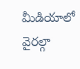మీడియాలో వైరల్గా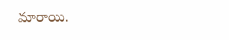మారాయి.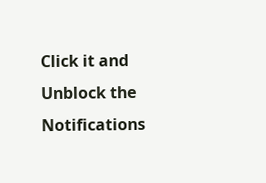Click it and Unblock the Notifications